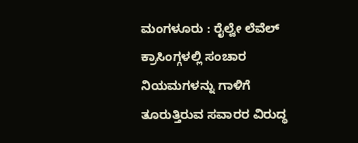ಮಂಗಳೂರು : ರೈಲ್ವೇ ಲೆವೆಲ್ ಕ್ರಾಸಿಂಗ್ಗಳಲ್ಲಿ ಸಂಚಾರ ನಿಯಮಗಳನ್ನು ಗಾಳಿಗೆ ತೂರುತ್ತಿರುವ ಸವಾರರ ವಿರುದ್ಧ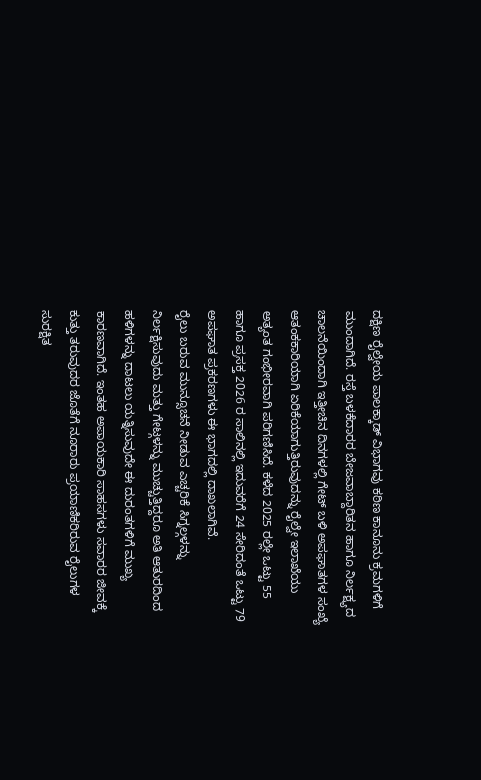ದಕ್ಷಿಣ ರೈಲ್ವೇಯ ಪಾಲಕ್ಕಾಡ್ ವಿಭಾಗವು ಕಠಿಣ ಕಾನೂನು ಕ್ರಮಗಳಿಗೆ ಮುಂದಾಗಿದೆ. ರಸ್ತೆ ಬಳಕೆದಾರರ ಬೇಜವಾಬ್ದಾರಿತನ ಹಾಗೂ ನಿರ್ಲಕ್ಷ್ಯದ ಚಾಲನೆಯಿಂದಾಗಿ ಇತ್ತೀಚಿನ ದಿನಗಳಲ್ಲಿ ಗೇಟ್ ಬಳಿ ಅಪಘಾತಗಳ ಸಂಖ್ಯೆ ಆತಂಕಕಾರಿಯಾಗಿ ಏರಿಕೆಯಾಗುತ್ತಿರುವುದನ್ನು ರೈಲ್ವೇ ಇಲಾಖೆಯು ಅತ್ಯಂತ ಗಂಭೀರವಾಗಿ ಪರಿಗಣಿಸಿದೆ. ಕಳೆದ 2025 ರಲ್ಲೇ ಒಟ್ಟು 55 ಹಾಗೂ ಪ್ರಸಕ್ತ 2026 ರ ಸಾಲಿನಲ್ಲಿ ಇದುವರೆಗೆ 24 ಸೇರಿದಂತೆ ಒಟ್ಟು 79 ಅಪಘಾತ ಪ್ರಕರಣಗಳು ಈ ಭಾಗದಲ್ಲಿ ದಾಖಲಾಗಿವೆ.
ರೈಲು ಬರುವ ಮುನ್ಸೂಚನೆ ನೀಡುವ ಎಚ್ಚರಿಕೆ ಸಿಗ್ನಲ್ಗಳನ್ನು ನಿರ್ಲಕ್ಷಿಸುವುದು ಮತ್ತು ಗೇಟ್ಗಳನ್ನು ಮುಚ್ಚುತ್ತಿದ್ದರೂ ಅತಿ ಆತುರದಿಂದ ಹಳಿಗಳನ್ನು ದಾಟಲು ಯತ್ನಿಸುವುದೇ ಈ ದುರಂತಗಳಿಗೆ ಮುಖ್ಯ ಕಾರಣವಾಗಿದೆ. ಇಂತಹ ಅಪಾಯಕಾರಿ ಸಾಹಸಗಳು ಸವಾರರ ಜೀವಕ್ಕೆ ಕುತ್ತು ತರುವುದರ ಜೊತೆಗೆ ನೂರಾರು ಪ್ರಯಾಣಿಕರಿರುವ ರೈಲುಗಳ ಸುರಕ್ಷಿತ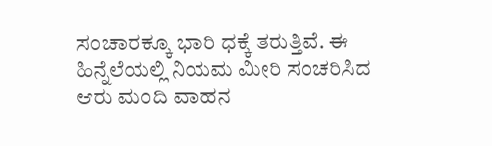ಸಂಚಾರಕ್ಕೂ ಭಾರಿ ಧಕ್ಕೆ ತರುತ್ತಿವೆ. ಈ ಹಿನ್ನೆಲೆಯಲ್ಲಿ ನಿಯಮ ಮೀರಿ ಸಂಚರಿಸಿದ ಆರು ಮಂದಿ ವಾಹನ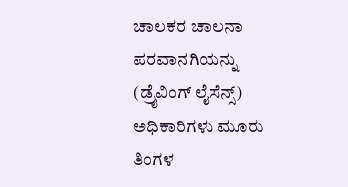ಚಾಲಕರ ಚಾಲನಾ ಪರವಾನಗಿಯನ್ನು (ಡ್ರೈವಿಂಗ್ ಲೈಸೆನ್ಸ್) ಅಧಿಕಾರಿಗಳು ಮೂರು ತಿಂಗಳ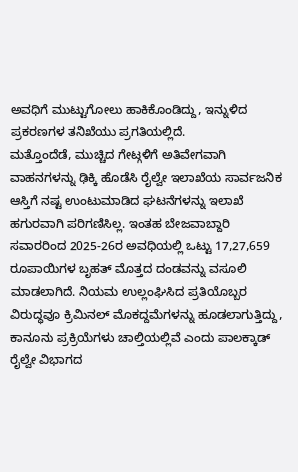ಅವಧಿಗೆ ಮುಟ್ಟುಗೋಲು ಹಾಕಿಕೊಂಡಿದ್ದು, ಇನ್ನುಳಿದ ಪ್ರಕರಣಗಳ ತನಿಖೆಯು ಪ್ರಗತಿಯಲ್ಲಿದೆ.
ಮತ್ತೊಂದೆಡೆ, ಮುಚ್ಚಿದ ಗೇಟ್ಗಳಿಗೆ ಅತಿವೇಗವಾಗಿ ವಾಹನಗಳನ್ನು ಢಿಕ್ಕಿ ಹೊಡೆಸಿ ರೈಲ್ವೇ ಇಲಾಖೆಯ ಸಾರ್ವಜನಿಕ ಆಸ್ತಿಗೆ ನಷ್ಟ ಉಂಟುಮಾಡಿದ ಘಟನೆಗಳನ್ನು ಇಲಾಖೆ ಹಗುರವಾಗಿ ಪರಿಗಣಿಸಿಲ್ಲ. ಇಂತಹ ಬೇಜವಾಬ್ದಾರಿ ಸವಾರರಿಂದ 2025-26ರ ಅವಧಿಯಲ್ಲಿ ಒಟ್ಟು 17,27,659 ರೂಪಾಯಿಗಳ ಬೃಹತ್ ಮೊತ್ತದ ದಂಡವನ್ನು ವಸೂಲಿ ಮಾಡಲಾಗಿದೆ. ನಿಯಮ ಉಲ್ಲಂಘಿಸಿದ ಪ್ರತಿಯೊಬ್ಬರ ವಿರುದ್ಧವೂ ಕ್ರಿಮಿನಲ್ ಮೊಕದ್ದಮೆಗಳನ್ನು ಹೂಡಲಾಗುತ್ತಿದ್ದು, ಕಾನೂನು ಪ್ರಕ್ರಿಯೆಗಳು ಚಾಲ್ತಿಯಲ್ಲಿವೆ ಎಂದು ಪಾಲಕ್ಕಾಡ್ ರೈಲ್ವೇ ವಿಭಾಗದ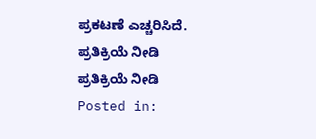ಪ್ರಕಟಣೆ ಎಚ್ಚರಿಸಿದೆ.
ಪ್ರತಿಕ್ರಿಯೆ ನೀಡಿ
ಪ್ರತಿಕ್ರಿಯೆ ನೀಡಿ
Posted in: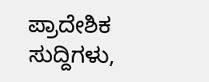ಪ್ರಾದೇಶಿಕ ಸುದ್ದಿಗಳು,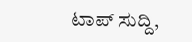ಟಾಪ್ ಸುದ್ದಿ,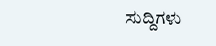ಸುದ್ದಿಗಳು